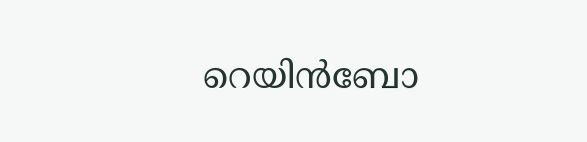റെയിന്‍ബോ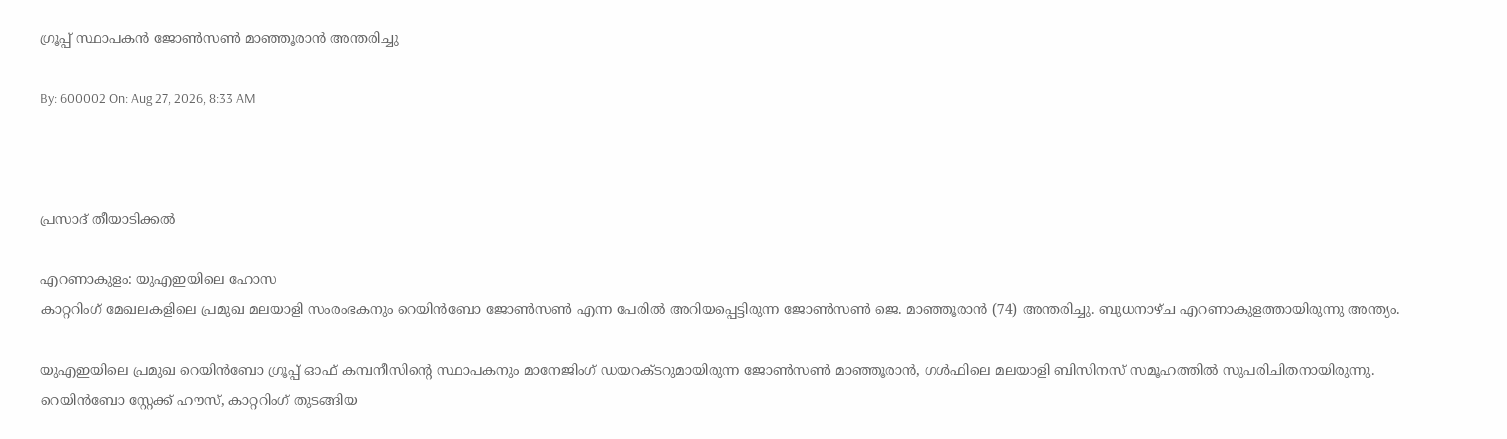ഗ്രൂപ്പ് സ്ഥാപകന്‍ ജോണ്‍സണ്‍ മാഞ്ഞൂരാന്‍ അന്തരിച്ചു

By: 600002 On: Aug 27, 2026, 8:33 AM



പ്രസാദ് തീയാടിക്കല്‍

എറണാകുളം: യുഎഇയിലെ ഹോസ
കാറ്ററിംഗ് മേഖലകളിലെ പ്രമുഖ മലയാളി സംരംഭകനും റെയിന്‍ബോ ജോണ്‍സണ്‍ എന്ന പേരില്‍ അറിയപ്പെട്ടിരുന്ന ജോണ്‍സണ്‍ ജെ. മാഞ്ഞൂരാന്‍ (74) അന്തരിച്ചു. ബുധനാഴ്ച എറണാകുളത്തായിരുന്നു അന്ത്യം.

യുഎഇയിലെ പ്രമുഖ റെയിന്‍ബോ ഗ്രൂപ്പ് ഓഫ് കമ്പനീസിന്റെ സ്ഥാപകനും മാനേജിംഗ് ഡയറക്ടറുമായിരുന്ന ജോണ്‍സണ്‍ മാഞ്ഞൂരാന്‍, ഗള്‍ഫിലെ മലയാളി ബിസിനസ് സമൂഹത്തില്‍ സുപരിചിതനായിരുന്നു. റെയിന്‍ബോ സ്റ്റേക്ക് ഹൗസ്, കാറ്ററിംഗ് തുടങ്ങിയ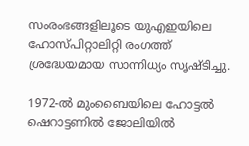സംരംഭങ്ങളിലൂടെ യുഎഇയിലെ ഹോസ്പിറ്റാലിറ്റി രംഗത്ത് ശ്രദ്ധേയമായ സാന്നിധ്യം സൃഷ്ടിച്ചു.

1972-ല്‍ മുംബൈയിലെ ഹോട്ടല്‍ ഷെറാട്ടണില്‍ ജോലിയില്‍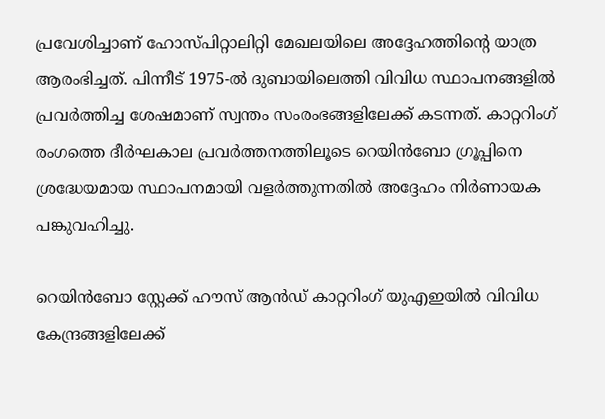പ്രവേശിച്ചാണ് ഹോസ്പിറ്റാലിറ്റി മേഖലയിലെ അദ്ദേഹത്തിന്റെ യാത്ര ആരംഭിച്ചത്. പിന്നീട് 1975-ല്‍ ദുബായിലെത്തി വിവിധ സ്ഥാപനങ്ങളില്‍ പ്രവര്‍ത്തിച്ച ശേഷമാണ് സ്വന്തം സംരംഭങ്ങളിലേക്ക് കടന്നത്. കാറ്ററിംഗ് രംഗത്തെ ദീര്‍ഘകാല പ്രവര്‍ത്തനത്തിലൂടെ റെയിന്‍ബോ ഗ്രൂപ്പിനെ ശ്രദ്ധേയമായ സ്ഥാപനമായി വളര്‍ത്തുന്നതില്‍ അദ്ദേഹം നിര്‍ണായക പങ്കുവഹിച്ചു.

റെയിന്‍ബോ സ്റ്റേക്ക് ഹൗസ് ആന്‍ഡ് കാറ്ററിംഗ് യുഎഇയില്‍ വിവിധ കേന്ദ്രങ്ങളിലേക്ക്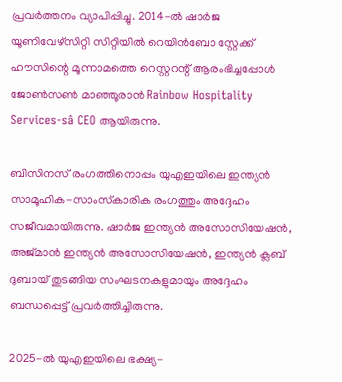പ്രവര്‍ത്തനം വ്യാപിപ്പിച്ചു. 2014-ല്‍ ഷാര്‍ജ യൂണിവേഴ്‌സിറ്റി സിറ്റിയില്‍ റെയിന്‍ബോ സ്റ്റേക്ക് ഹൗസിന്റെ മൂന്നാമത്തെ റെസ്റ്ററന്റ് ആരംഭിച്ചപ്പോള്‍ ജോണ്‍സണ്‍ മാഞ്ഞൂരാന്‍ Rainbow Hospitality Services-sâ CEO ആയിരുന്നു.

ബിസിനസ് രംഗത്തിനൊപ്പം യുഎഇയിലെ ഇന്ത്യന്‍ സാമൂഹിക-സാംസ്‌കാരിക രംഗത്തും അദ്ദേഹം സജീവമായിരുന്നു. ഷാര്‍ജ ഇന്ത്യന്‍ അസോസിയേഷന്‍, അജ്മാന്‍ ഇന്ത്യന്‍ അസോസിയേഷന്‍, ഇന്ത്യന്‍ ക്ലബ് ദുബായ് തുടങ്ങിയ സംഘടനകളുമായും അദ്ദേഹം ബന്ധപ്പെട്ട് പ്രവര്‍ത്തിച്ചിരുന്നു.

2025-ല്‍ യുഎഇയിലെ ഭക്ഷ്യ-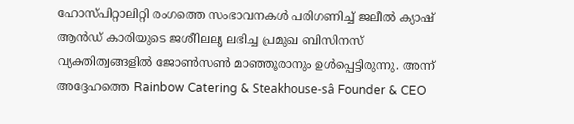ഹോസ്പിറ്റാലിറ്റി രംഗത്തെ സംഭാവനകള്‍ പരിഗണിച്ച് ജലീല്‍ ക്യാഷ് ആന്‍ഡ് കാരിയുടെ ജശീിലലൃ ലഭിച്ച പ്രമുഖ ബിസിനസ് വ്യക്തിത്വങ്ങളില്‍ ജോണ്‍സണ്‍ മാഞ്ഞൂരാനും ഉള്‍പ്പെട്ടിരുന്നു. അന്ന് അദ്ദേഹത്തെ Rainbow Catering & Steakhouse-sâ Founder & CEO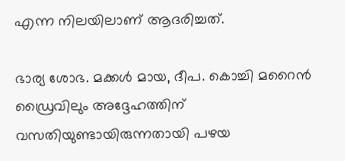എന്ന നിലയിലാണ് ആദരിച്ചത്.

ഭാര്യ ശോഭ. മക്കള്‍ മായ, ദീപ. കൊച്ചി മറൈന്‍ ഡ്രൈവിലും അദ്ദേഹത്തിന് വസതിയുണ്ടായിരുന്നതായി പഴയ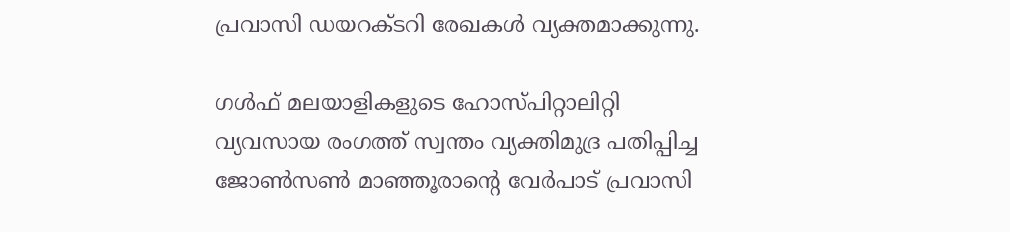പ്രവാസി ഡയറക്ടറി രേഖകള്‍ വ്യക്തമാക്കുന്നു.

ഗള്‍ഫ് മലയാളികളുടെ ഹോസ്പിറ്റാലിറ്റി വ്യവസായ രംഗത്ത് സ്വന്തം വ്യക്തിമുദ്ര പതിപ്പിച്ച ജോണ്‍സണ്‍ മാഞ്ഞൂരാന്റെ വേര്‍പാട് പ്രവാസി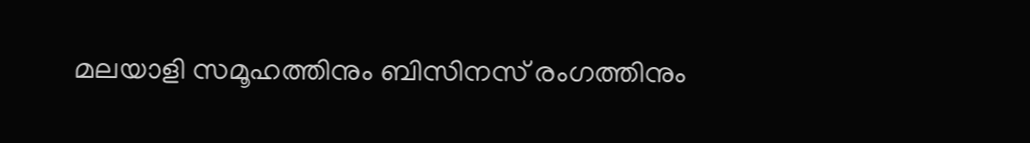മലയാളി സമൂഹത്തിനും ബിസിനസ് രംഗത്തിനും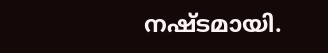നഷ്ടമായി.